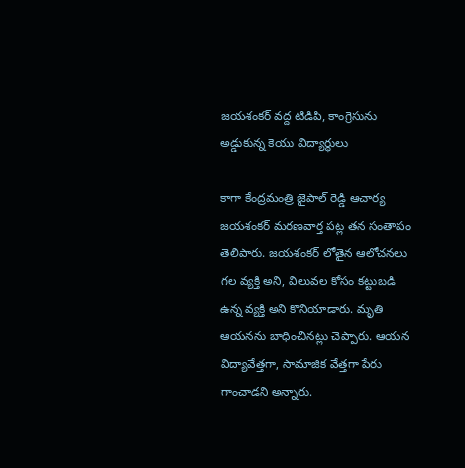జయశంకర్ వద్ద టిడిపి, కాంగ్రెసును అడ్డుకున్న కెయు విద్యార్థులు

కాగా కేంద్రమంత్రి జైపాల్ రెడ్డి ఆచార్య జయశంకర్ మరణవార్త పట్ల తన సంతాపం తెలిపారు. జయశంకర్ లోతైన ఆలోచనలు గల వ్యక్తి అని, విలువల కోసం కట్టుబడి ఉన్న వ్యక్తి అని కొనియాడారు. మృతి ఆయనను బాధించినట్లు చెప్పారు. ఆయన విద్యావేత్తగా, సామాజిక వేత్తగా పేరు గాంచాడని అన్నారు.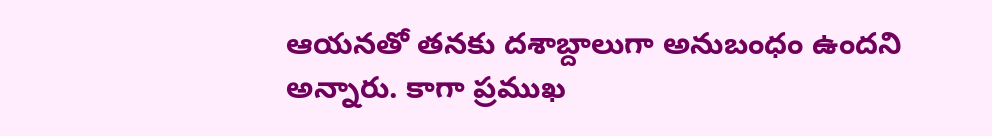ఆయనతో తనకు దశాబ్దాలుగా అనుబంధం ఉందని అన్నారు. కాగా ప్రముఖ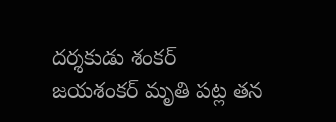దర్శకుడు శంకర్ జయశంకర్ మృతి పట్ల తన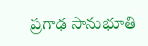ప్రగాఢ సానుభూతి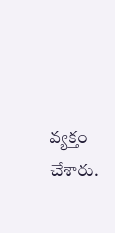వ్యక్తం చేశారు.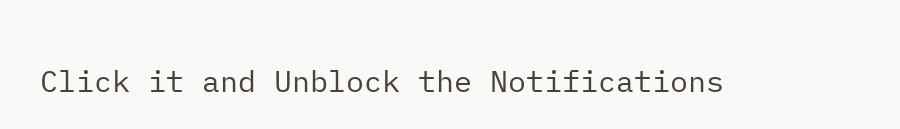Click it and Unblock the Notifications